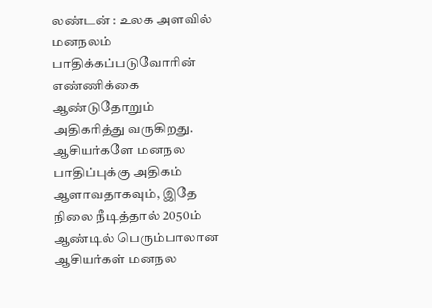லண்டன் : உலக அளவில் மனநலம் பாதிக்கப்படுவோரின் எண்ணிக்கை ஆண்டுதோறும் அதிகரித்து வருகிறது. ஆசியர்களே மனநல பாதிப்புக்கு அதிகம் ஆளாவதாகவும், இதே நிலை நீடித்தால் 2050ம் ஆண்டில் பெரும்பாலான ஆசியர்கள் மனநல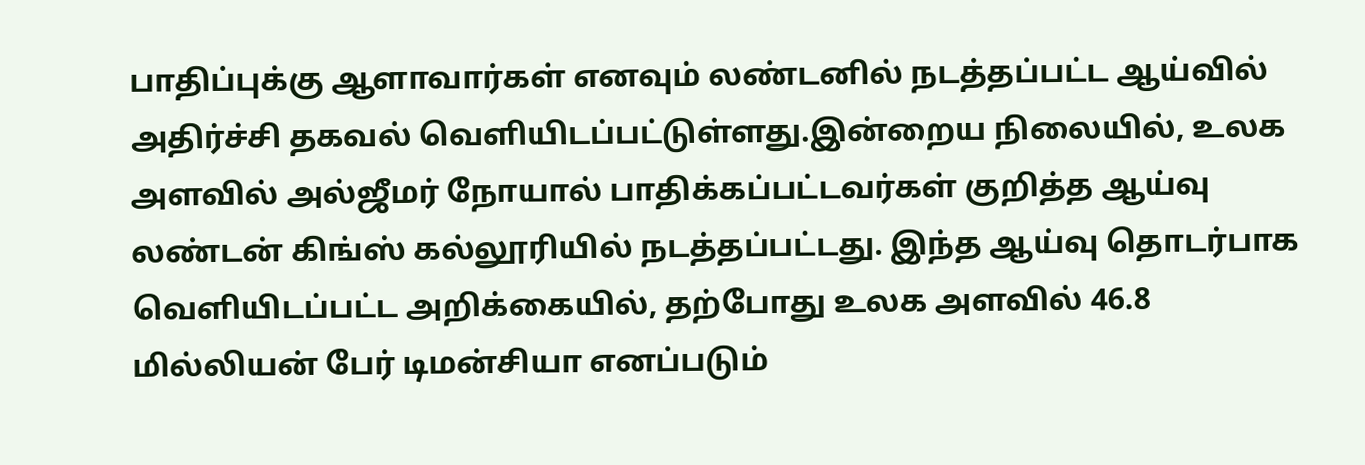பாதிப்புக்கு ஆளாவார்கள் எனவும் லண்டனில் நடத்தப்பட்ட ஆய்வில் அதிர்ச்சி தகவல் வெளியிடப்பட்டுள்ளது.இன்றைய நிலையில், உலக அளவில் அல்ஜீமர் நோயால் பாதிக்கப்பட்டவர்கள் குறித்த ஆய்வு லண்டன் கிங்ஸ் கல்லூரியில் நடத்தப்பட்டது. இந்த ஆய்வு தொடர்பாக வெளியிடப்பட்ட அறிக்கையில், தற்போது உலக அளவில் 46.8 மில்லியன் பேர் டிமன்சியா எனப்படும்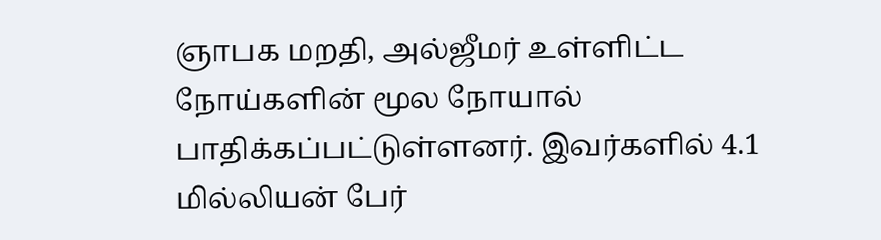ஞாபக மறதி, அல்ஜீமர் உள்ளிட்ட நோய்களின் மூல நோயால் பாதிக்கப்பட்டுள்ளனர். இவர்களில் 4.1 மில்லியன் பேர்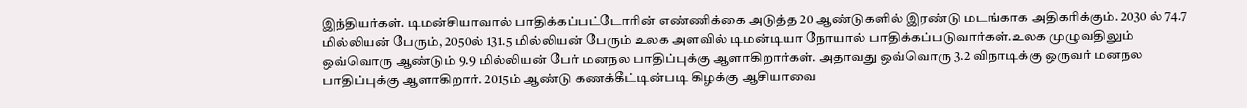இந்தியர்கள். டிமன்சியாவால் பாதிக்கப்பட்டோரின் எண்ணிக்கை அடுத்த 20 ஆண்டுகளில் இரண்டு மடங்காக அதிகரிக்கும். 2030 ல் 74.7 மில்லியன் பேரும், 2050ல் 131.5 மில்லியன் பேரும் உலக அளவில் டிமன்டியா நோயால் பாதிக்கப்படுவார்கள்.உலக முழுவதிலும் ஒவ்வொரு ஆண்டும் 9.9 மில்லியன் பேர் மனநல பாதிப்புக்கு ஆளாகிறார்கள். அதாவது ஒவ்வொரு 3.2 விநாடிக்கு ஒருவர் மனநல பாதிப்புக்கு ஆளாகிறார். 2015ம் ஆண்டு கணக்கீட்டின்படி கிழக்கு ஆசியாவை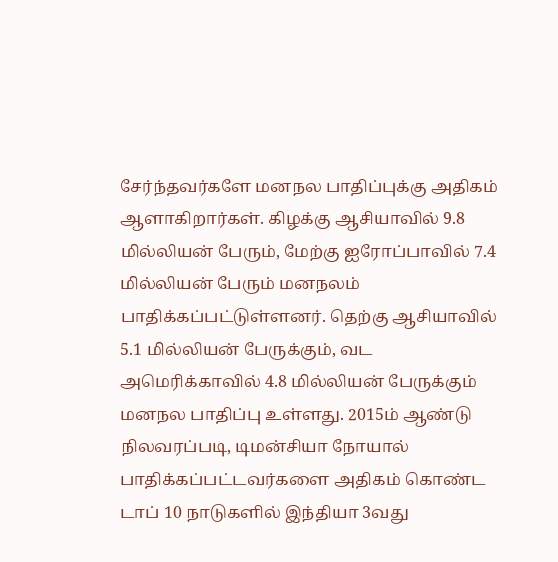சேர்ந்தவர்களே மனநல பாதிப்புக்கு அதிகம் ஆளாகிறார்கள். கிழக்கு ஆசியாவில் 9.8 மில்லியன் பேரும், மேற்கு ஐரோப்பாவில் 7.4 மில்லியன் பேரும் மனநலம் பாதிக்கப்பட்டுள்ளனர். தெற்கு ஆசியாவில் 5.1 மில்லியன் பேருக்கும், வட அமெரிக்காவில் 4.8 மில்லியன் பேருக்கும் மனநல பாதிப்பு உள்ளது. 2015ம் ஆண்டு நிலவரப்படி, டிமன்சியா நோயால் பாதிக்கப்பட்டவர்களை அதிகம் கொண்ட டாப் 10 நாடுகளில் இந்தியா 3வது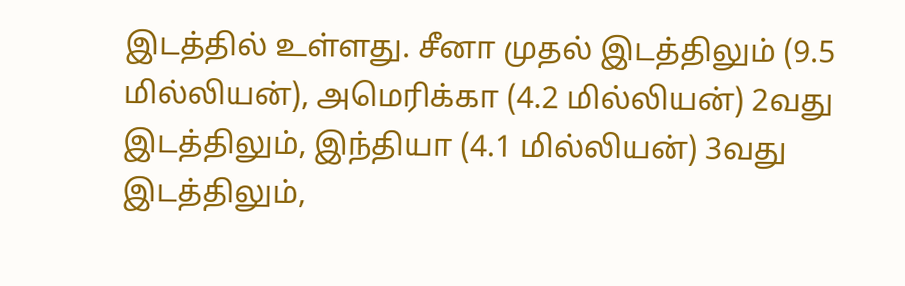இடத்தில் உள்ளது. சீனா முதல் இடத்திலும் (9.5 மில்லியன்), அமெரிக்கா (4.2 மில்லியன்) 2வது இடத்திலும், இந்தியா (4.1 மில்லியன்) 3வது இடத்திலும்,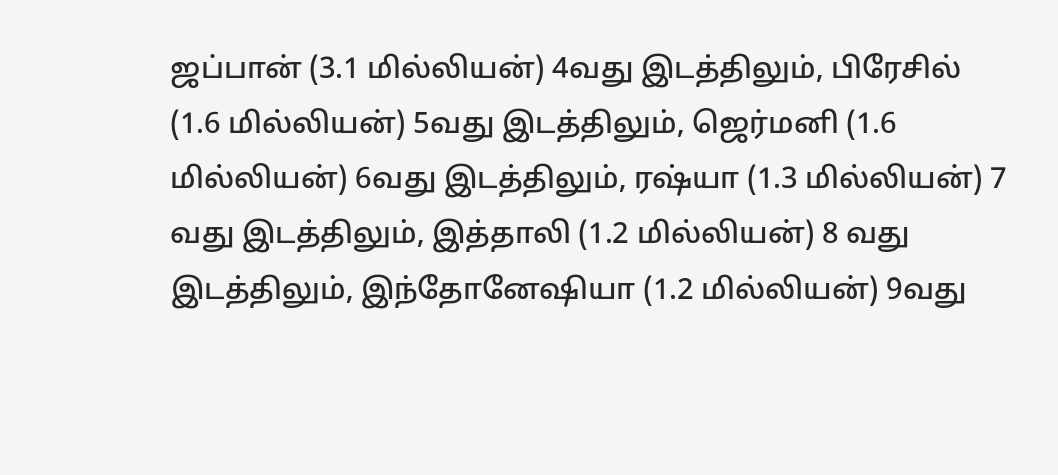ஜப்பான் (3.1 மில்லியன்) 4வது இடத்திலும், பிரேசில் (1.6 மில்லியன்) 5வது இடத்திலும், ஜெர்மனி (1.6 மில்லியன்) 6வது இடத்திலும், ரஷ்யா (1.3 மில்லியன்) 7 வது இடத்திலும், இத்தாலி (1.2 மில்லியன்) 8 வது இடத்திலும், இந்தோனேஷியா (1.2 மில்லியன்) 9வது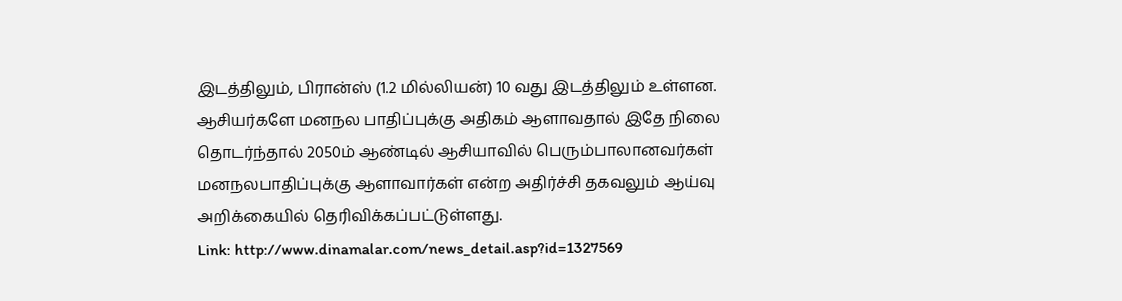இடத்திலும், பிரான்ஸ் (1.2 மில்லியன்) 10 வது இடத்திலும் உள்ளன. ஆசியர்களே மனநல பாதிப்புக்கு அதிகம் ஆளாவதால் இதே நிலை தொடர்ந்தால் 2050ம் ஆண்டில் ஆசியாவில் பெரும்பாலானவர்கள் மனநலபாதிப்புக்கு ஆளாவார்கள் என்ற அதிர்ச்சி தகவலும் ஆய்வு அறிக்கையில் தெரிவிக்கப்பட்டுள்ளது.
Link: http://www.dinamalar.com/news_detail.asp?id=1327569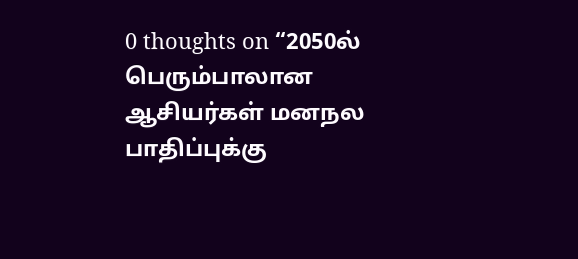0 thoughts on “2050ல் பெரும்பாலான ஆசியர்கள் மனநல பாதிப்புக்கு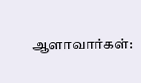ஆளாவார்கள்: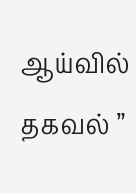ஆய்வில் தகவல் ”